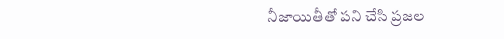నీజాయితీతో పని చేసి ప్రజల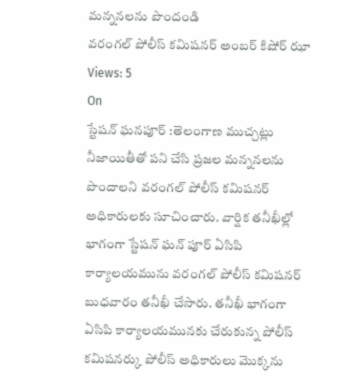మన్ననలను పొందండి
వరంగల్ పోలీస్ కమిషనర్ అంబర్ కిషోర్ ఝా
Views: 5
On
స్టేషన్ ఘనపూర్ :తెలంగాణ ముచ్చట్లు
నీజాయితీతో పని చేసి ప్రజల మన్ననలను పొందాలని వరంగల్ పోలీస్ కమిషనర్ అధికారులకు సూచించారు. వార్షిక తనీఖీల్లో భాగంగా స్టేషన్ ఘన్ పూర్ ఏసిపి కార్యాలయమును వరంగల్ పోలీస్ కమిషనర్ బుధవారం తనీఖీ చేసారు. తనీఖీ భాగంగా ఏసిపి కార్యాలయమునకు చేరుకున్న పోలీస్ కమిషనర్కు పోలీస్ అధికారులు మొక్కను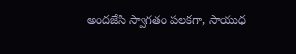అందజేసి స్వాగతం పలకగా, సాయుధ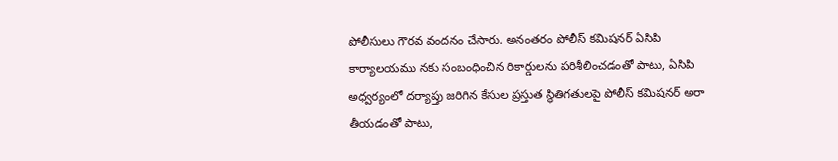పోలీసులు గౌరవ వందనం చేసారు. అనంతరం పోలీస్ కమిషనర్ ఏసిపి కార్యాలయము నకు సంబంధించిన రికార్డులను పరిశీలించడంతో పాటు, ఏసిపి అధ్వర్యంలో దర్యాప్తు జరిగిన కేసుల ప్రస్తుత స్థితిగతులపై పోలీస్ కమిషనర్ అరా తీయడంతో పాటు,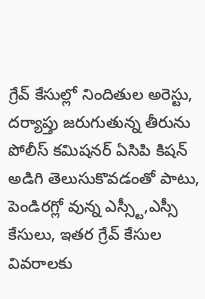గ్రేవ్ కేసుల్లో నిందితుల అరెస్టు, దర్యాప్తు జరుగుతున్న తీరును పోలీస్ కమిషనర్ ఏసిపి కిషన్ అడిగి తెలుసుకొవడంతో పాటు, పెండిరగ్లో వున్న ఎస్స్టీ,ఎస్సీ కేసులు, ఇతర గ్రేవ్ కేసుల వివరాలకు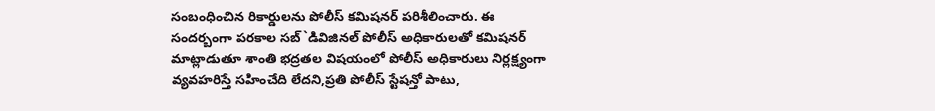సంబంధించిన రికార్డులను పోలీస్ కమిషనర్ పరిశీలించారు. ఈ సందర్బంగా పరకాల సబ్`డివిజినల్ పోలీస్ అధికారులతో కమిషనర్ మాట్లాడుతూ శాంతి భద్రతల విషయంలో పోలీస్ అధికారులు నిర్లక్ష్యంగా వ్యవహరిస్తే సహించేది లేదని,ప్రతి పోలీస్ స్టేషన్తో పాటు,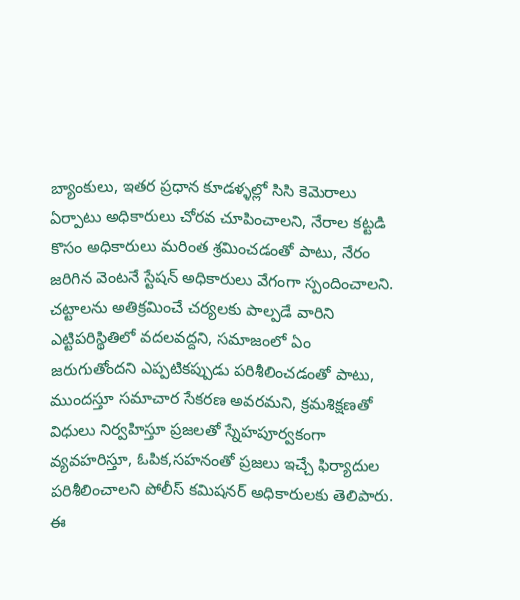బ్యాంకులు, ఇతర ప్రధాన కూడళ్ళల్లో సిసి కెమెరాలు ఏర్పాటు అధికారులు చోరవ చూపించాలని, నేరాల కట్టడి కొసం అధికారులు మరింత శ్రమించడంతో పాటు, నేరం జరిగిన వెంటనే స్టేషన్ అధికారులు వేగంగా స్పందించాలని. చట్టాలను అతిక్రమించే చర్యలకు పాల్పడే వారిని ఎట్టిపరిస్థితిలో వదలవద్దని, సమాజంలో ఏం జరుగుతోందని ఎప్పటికప్పుడు పరిశీలించడంతో పాటు, ముందస్తూ సమాచార సేకరణ అవరమని, క్రమశిక్షణతో విధులు నిర్వహిస్తూ ప్రజలతో స్నేహపూర్వకంగా వ్యవహరిస్తూ, ఓపిక,సహనంతో ప్రజలు ఇచ్చే ఫిర్యాదుల పరిశీలించాలని పోలీస్ కమిషనర్ అధికారులకు తెలిపారు.
ఈ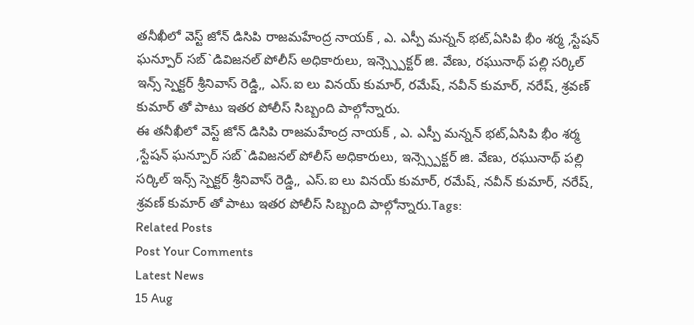తనీఖీలో వెస్ట్ జోన్ డిసిపి రాజమహేంద్ర నాయక్ , ఎ. ఎస్పీ మన్నన్ భట్,ఏసిపి భీం శర్మ ,స్టేషన్ ఘన్పూర్ సబ్`డివిజనల్ పోలీస్ అధికారులు, ఇన్స్స్పెక్టర్ జి. వేణు, రఘునాథ్ పల్లి సర్కిల్ ఇన్స్ స్పెక్టర్ శ్రీనివాస్ రెడ్డి,, ఎస్.ఐ లు వినయ్ కుమార్, రమేష్, నవీన్ కుమార్, నరేష్, శ్రవణ్ కుమార్ తో పాటు ఇతర పోలీస్ సిబ్బంది పాల్గోన్నారు.
ఈ తనీఖీలో వెస్ట్ జోన్ డిసిపి రాజమహేంద్ర నాయక్ , ఎ. ఎస్పీ మన్నన్ భట్,ఏసిపి భీం శర్మ ,స్టేషన్ ఘన్పూర్ సబ్`డివిజనల్ పోలీస్ అధికారులు, ఇన్స్స్పెక్టర్ జి. వేణు, రఘునాథ్ పల్లి సర్కిల్ ఇన్స్ స్పెక్టర్ శ్రీనివాస్ రెడ్డి,, ఎస్.ఐ లు వినయ్ కుమార్, రమేష్, నవీన్ కుమార్, నరేష్, శ్రవణ్ కుమార్ తో పాటు ఇతర పోలీస్ సిబ్బంది పాల్గోన్నారు.Tags:
Related Posts
Post Your Comments
Latest News
15 Aug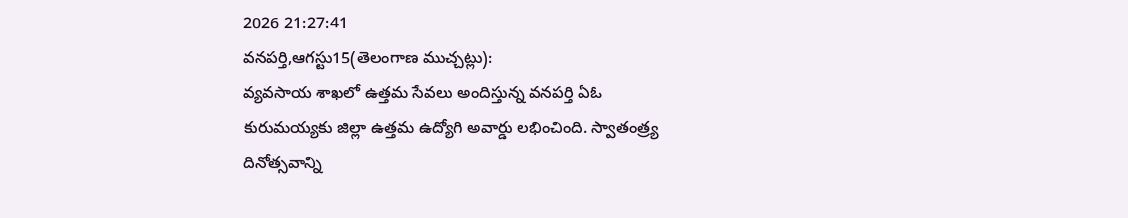2026 21:27:41
వనపర్తి,ఆగస్టు15(తెలంగాణ ముచ్చట్లు):
వ్యవసాయ శాఖలో ఉత్తమ సేవలు అందిస్తున్న వనపర్తి ఏఓ కురుమయ్యకు జిల్లా ఉత్తమ ఉద్యోగి అవార్డు లభించింది. స్వాతంత్ర్య దినోత్సవాన్ని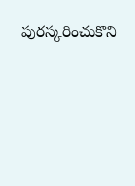పురస్కరించుకొని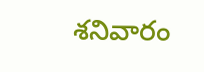శనివారం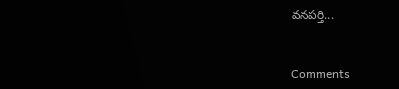వనపర్తి...


Comments